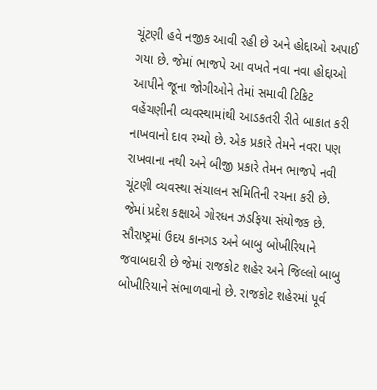ચૂંટણી હવે નજીક આવી રહી છે અને હોદ્દાઓ અપાઈ ગયા છે. જેમાં ભાજપે આ વખતે નવા નવા હોદ્દાઓ આપીને જૂના જોગીઓને તેમાં સમાવી ટિકિટ વહેંચણીની વ્યવસ્થામાંથી આડકતરી રીતે બાકાત કરી નાખવાનો દાવ રમ્યો છે. એક પ્રકારે તેમને નવરા પણ રાખવાના નથી અને બીજી પ્રકારે તેમન ભાજપે નવી ચૂંટણી વ્યવસ્થા સંચાલન સમિતિની રચના કરી છે. જેમાં પ્રદેશ કક્ષાએ ગોરધન ઝડફિયા સંયોજક છે. સૌરાષ્ટ્રમાં ઉદય કાનગડ અને બાબુ બોખીરિયાને જવાબદારી છે જેમાં રાજકોટ શહેર અને જિલ્લો બાબુ બોખીરિયાને સંભાળવાનો છે. રાજકોટ શહેરમાં પૂર્વ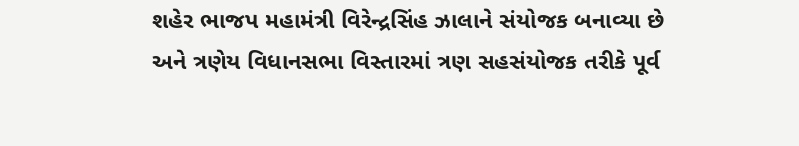શહેર ભાજપ મહામંત્રી વિરેન્દ્રસિંહ ઝાલાને સંયોજક બનાવ્યા છે અને ત્રણેય વિધાનસભા વિસ્તારમાં ત્રણ સહસંયોજક તરીકે પૂર્વ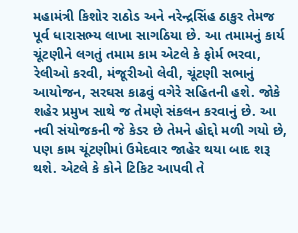મહામંત્રી કિશોર રાઠોડ અને નરેન્દ્રસિંહ ઠાકુર તેમજ પૂર્વ ધારાસભ્ય લાખા સાગઠિયા છે. આ તમામનું કાર્ય ચૂંટણીને લગતું તમામ કામ એટલે કે ફોર્મ ભરવા, રેલીઓ કરવી, મંજૂરીઓ લેવી, ચૂંટણી સભાનું આયોજન, સરઘસ કાઢવું વગેરે સહિતની હશે. જોકે શહેર પ્રમુખ સાથે જ તેમણે સંકલન કરવાનું છે. આ નવી સંયોજકની જે કેડર છે તેમને હોદ્દો મળી ગયો છે, પણ કામ ચૂંટણીમાં ઉમેદવાર જાહેર થયા બાદ શરૂ થશે. એટલે કે કોને ટિકિટ આપવી તે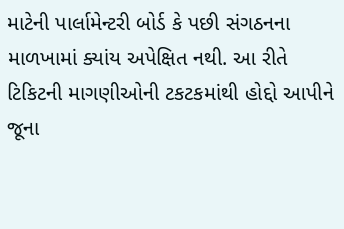માટેની પાર્લામેન્ટરી બોર્ડ કે પછી સંગઠનના માળખામાં ક્યાંય અપેક્ષિત નથી. આ રીતે ટિકિટની માગણીઓની ટકટકમાંથી હોદ્દો આપીને જૂના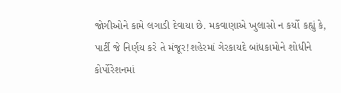જોગીઓને કામે લગાડી દેવાયા છે. મકવાણાએ ખુલાસો ન કર્યો કહ્યું કે, પાર્ટી જે નિર્ણય કરે તે મંજૂર!શહેરમાં ગેરકાયદે બાંધકામોને શોધીને કોર્પોરેશનમાં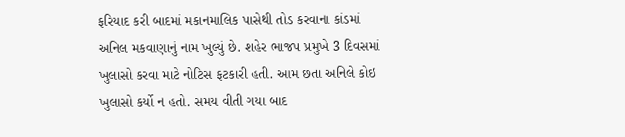ફરિયાદ કરી બાદમાં મકાનમાલિક પાસેથી તોડ કરવાના કાંડમાં અનિલ મકવાણાનું નામ ખુલ્યું છે. શહેર ભાજપ પ્રમુખે 3 દિવસમાં ખુલાસો કરવા માટે નોટિસ ફટકારી હતી. આમ છતા અનિલે કોઇ ખુલાસો કર્યો ન હતો. સમય વીતી ગયા બાદ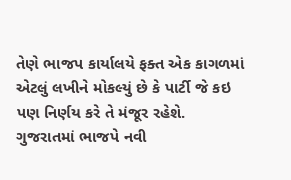તેણે ભાજપ કાર્યાલયે ફક્ત એક કાગળમાં એટલું લખીને મોકલ્યું છે કે પાર્ટી જે કઇ પણ નિર્ણય કરે તે મંજૂર રહેશે.
ગુજરાતમાં ભાજપે નવી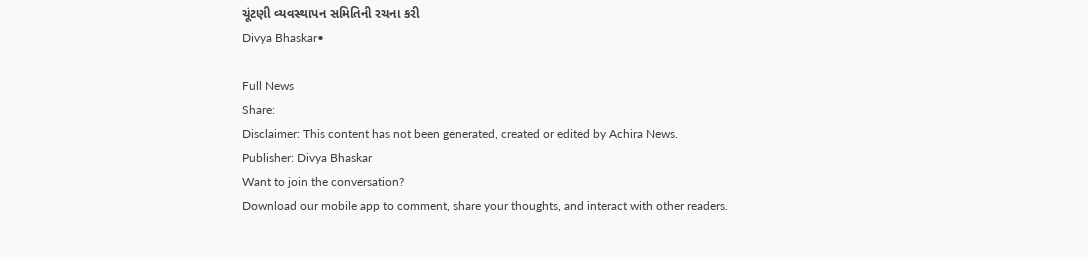ચૂંટણી વ્યવસ્થાપન સમિતિની રચના કરી
Divya Bhaskar•

Full News
Share:
Disclaimer: This content has not been generated, created or edited by Achira News.
Publisher: Divya Bhaskar
Want to join the conversation?
Download our mobile app to comment, share your thoughts, and interact with other readers.